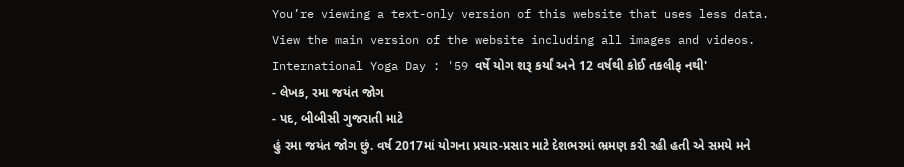You’re viewing a text-only version of this website that uses less data. View the main version of the website including all images and videos.
International Yoga Day : '59 વર્ષે યોગ શરૂ કર્યાં અને 12 વર્ષથી કોઈ તકલીફ નથી'
- લેખક, રમા જયંત જોગ
- પદ, બીબીસી ગુજરાતી માટે
હું રમા જયંત જોગ છું. વર્ષ 2017માં યોગના પ્રચાર-પ્રસાર માટે દેશભરમાં ભ્રમણ કરી રહી હતી એ સમયે મને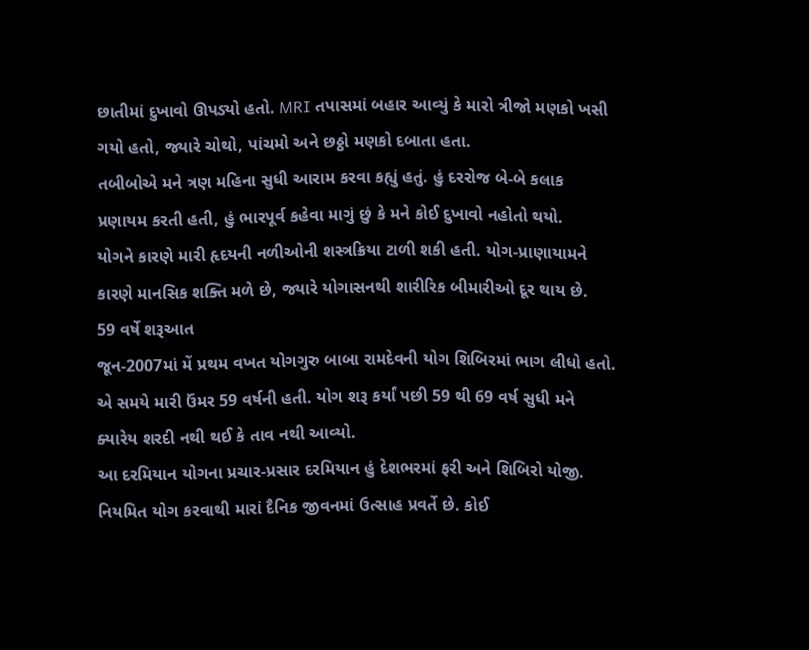છાતીમાં દુખાવો ઊપડ્યો હતો. MRI તપાસમાં બહાર આવ્યું કે મારો ત્રીજો મણકો ખસી ગયો હતો, જ્યારે ચોથો, પાંચમો અને છઠ્ઠો મણકો દબાતા હતા.
તબીબોએ મને ત્રણ મહિના સુધી આરામ કરવા કહ્યું હતું. હું દરરોજ બે-બે કલાક પ્રણાયમ કરતી હતી, હું ભારપૂર્વ કહેવા માગું છું કે મને કોઈ દુખાવો નહોતો થયો.
યોગને કારણે મારી હૃદયની નળીઓની શસ્ત્રક્રિયા ટાળી શકી હતી. યોગ-પ્રાણાયામને કારણે માનસિક શક્તિ મળે છે, જ્યારે યોગાસનથી શારીરિક બીમારીઓ દૂર થાય છે.
59 વર્ષે શરૂઆત
જૂન-2007માં મેં પ્રથમ વખત યોગગુરુ બાબા રામદેવની યોગ શિબિરમાં ભાગ લીધો હતો. એ સમયે મારી ઉંમર 59 વર્ષની હતી. યોગ શરૂ કર્યાં પછી 59 થી 69 વર્ષ સુધી મને ક્યારેય શરદી નથી થઈ કે તાવ નથી આવ્યો.
આ દરમિયાન યોગના પ્રચાર-પ્રસાર દરમિયાન હું દેશભરમાં ફરી અને શિબિરો યોજી.
નિયમિત યોગ કરવાથી મારાં દૈનિક જીવનમાં ઉત્સાહ પ્રવર્તે છે. કોઈ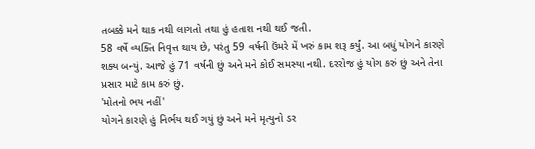તબક્કે મને થાક નથી લાગતો તથા હું હતાશ નથી થઈ જતી.
58 વર્ષે વ્યક્તિ નિવૃત્ત થાય છે, પરંતુ 59 વર્ષની ઉંમરે મેં ખરું કામ શરૂ કર્યું. આ બધું યોગને કારણે શક્ય બન્યું. આજે હું 71 વર્ષની છું અને મને કોઈ સમસ્યા નથી. દરરોજ હું યોગ કરું છું અને તેના પ્રસાર માટે કામ કરું છું.
'મોતનો ભય નહીં'
યોગને કારણે હું નિર્ભય થઈ ગયું છું અને મને મૃત્યુનો ડર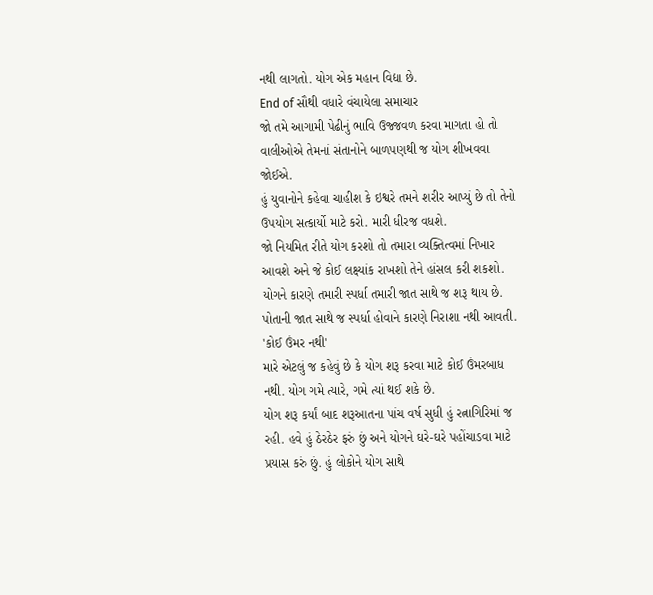નથી લાગતો. યોગ એક મહાન વિદ્યા છે.
End of સૌથી વધારે વંચાયેલા સમાચાર
જો તમે આગામી પેઢીનું ભાવિ ઉજ્જવળ કરવા માગતા હો તો વાલીઓએ તેમનાં સંતાનોને બાળપણથી જ યોગ શીખવવા જોઈએ.
હું યુવાનોને કહેવા ચાહીશ કે ઇશ્વરે તમને શરીર આપ્યું છે તો તેનો ઉપયોગ સત્કાર્યો માટે કરો. મારી ધીરજ વધશે.
જો નિયમિત રીતે યોગ કરશો તો તમારા વ્યક્તિત્વમાં નિખાર આવશે અને જે કોઈ લક્ષ્યાંક રાખશો તેને હાંસલ કરી શકશો.
યોગને કારણે તમારી સ્પર્ધા તમારી જાત સાથે જ શરૂ થાય છે. પોતાની જાત સાથે જ સ્પર્ધા હોવાને કારણે નિરાશા નથી આવતી.
'કોઈ ઉંમર નથી'
મારે એટલું જ કહેવું છે કે યોગ શરૂ કરવા માટે કોઈ ઉંમરબાધ નથી. યોગ ગમે ત્યારે, ગમે ત્યાં થઈ શકે છે.
યોગ શરૂ કર્યાં બાદ શરૂઆતના પાંચ વર્ષ સુધી હું રત્નાગિરિમાં જ રહી. હવે હું ઠેરઠેર ફરું છું અને યોગને ઘરે-ઘરે પહોંચાડવા માટે પ્રયાસ કરું છું. હું લોકોને યોગ સાથે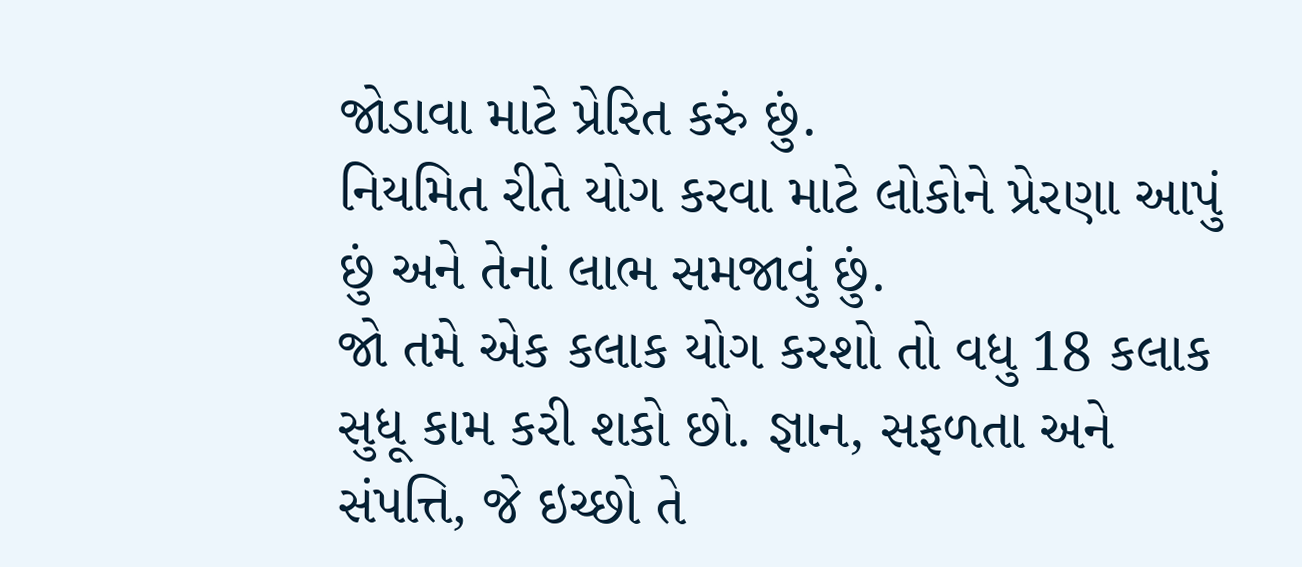જોડાવા માટે પ્રેરિત કરું છું.
નિયમિત રીતે યોગ કરવા માટે લોકોને પ્રેરણા આપું છું અને તેનાં લાભ સમજાવું છું.
જો તમે એક કલાક યોગ કરશો તો વધુ 18 કલાક સુધૂ કામ કરી શકો છો. જ્ઞાન, સફળતા અને સંપત્તિ, જે ઇચ્છો તે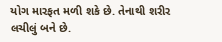યોગ મારફત મળી શકે છે. તેનાથી શરીર લચીલું બને છે.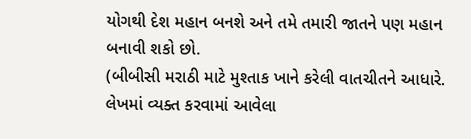યોગથી દેશ મહાન બનશે અને તમે તમારી જાતને પણ મહાન બનાવી શકો છો.
(બીબીસી મરાઠી માટે મુશ્તાક ખાને કરેલી વાતચીતને આધારે. લેખમાં વ્યક્ત કરવામાં આવેલા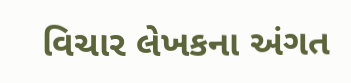વિચાર લેખકના અંગત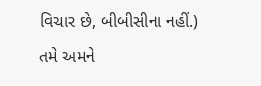વિચાર છે, બીબીસીના નહીં.)
તમે અમને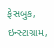ફેસબુક, ઇન્સ્ટાગ્રામ,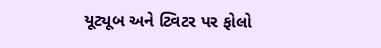યૂટ્યૂબ અને ટ્વિટર પર ફોલો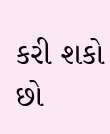કરી શકો છો